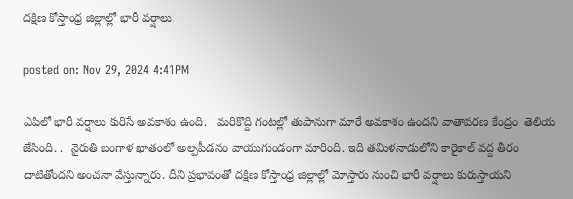దక్షిణ కోస్తాంధ్ర జిల్లాల్లో భారీ వర్షాలు

posted on: Nov 29, 2024 4:41PM

ఎపిలో భారీ వర్షాలు కురిసే అవకాశం ఉంది.   మరికొద్ది గంటల్లో తుపానుగా మారే అవకాశం ఉందని వాతావరణ కేంద్రం  తెలియ జేసింది. .  నైరుతి బంగాళ ఖాతంలో అల్పపీడనం వాయుగుండంగా మారింది. ఇది తమిళనాడులోని కారైకాల్ వద్ద తీరం దాటితోందని అంచనా వేస్తున్నారు. దీని ప్రభావంతో దక్షిణ కోస్తాంధ్ర జిల్లాల్లో మోస్తారు నుంచి భారీ వర్షాలు కురుస్తాయని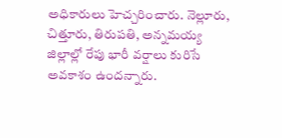అధికారులు హెచ్చరించారు. నెల్లూరు, చిత్తూరు, తిరుపతి, అన్నమయ్య జిల్లాల్లో రేపు భారీ వర్షాలు కురిసే అవకాశం ఉందన్నారు.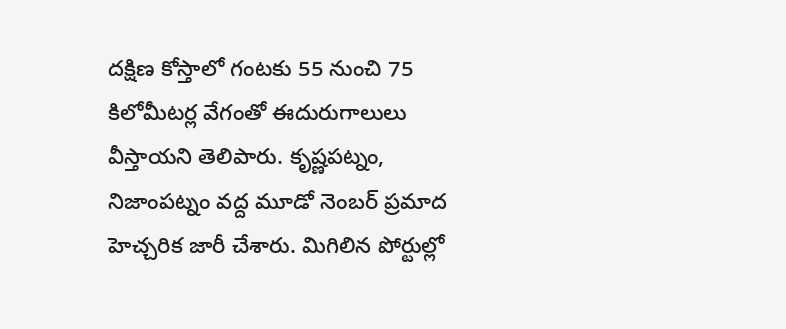దక్షిణ కోస్తాలో గంటకు 55 నుంచి 75 కిలోమీటర్ల వేగంతో ఈదురుగాలులు వీస్తాయని తెలిపారు. కృష్ణపట్నం, నిజాంపట్నం వద్ద మూడో నెంబర్‌ ప్రమాద హెచ్చరిక జారీ చేశారు. మిగిలిన పోర్టుల్లో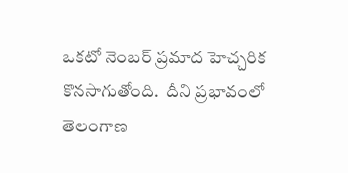ఒకటో నెంబర్‌ ప్రమాద హెచ్చరిక కొనసాగుతోంది.  దీని ప్రభావంలో  తెలంగాణ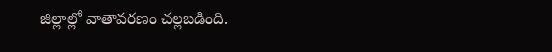జిల్లాల్లో వాతావరణం చల్లబడింది.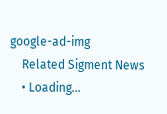google-ad-img
    Related Sigment News
    • Loading...